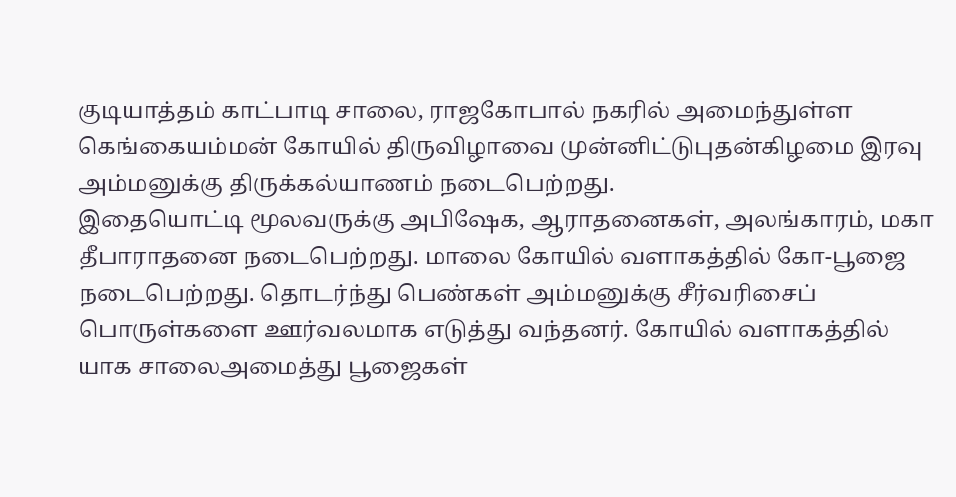குடியாத்தம் காட்பாடி சாலை, ராஜகோபால் நகரில் அமைந்துள்ள கெங்கையம்மன் கோயில் திருவிழாவை முன்னிட்டுபுதன்கிழமை இரவு அம்மனுக்கு திருக்கல்யாணம் நடைபெற்றது.
இதையொட்டி மூலவருக்கு அபிஷேக, ஆராதனைகள், அலங்காரம், மகா தீபாராதனை நடைபெற்றது. மாலை கோயில் வளாகத்தில் கோ-பூஜை நடைபெற்றது. தொடர்ந்து பெண்கள் அம்மனுக்கு சீர்வரிசைப் பொருள்களை ஊர்வலமாக எடுத்து வந்தனர். கோயில் வளாகத்தில் யாக சாலைஅமைத்து பூஜைகள்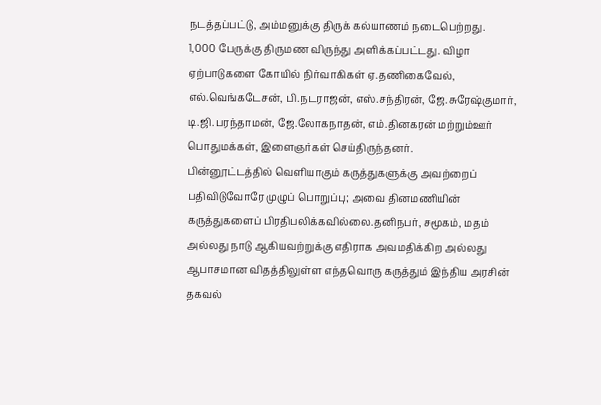நடத்தப்பட்டு, அம்மனுக்கு திருக் கல்யாணம் நடைபெற்றது.
1,000 பேருக்கு திருமண விருந்து அளிக்கப்பட்டது. விழா ஏற்பாடுகளை கோயில் நிர்வாகிகள் ஏ.தணிகைவேல், எல்.வெங்கடேசன், பி.நடராஜன், எஸ்.சந்திரன், ஜே.சுரேஷ்குமார், டி.ஜி.பரந்தாமன், ஜே.லோகநாதன், எம்.தினகரன் மற்றும்ஊர் பொதுமக்கள், இளைஞர்கள் செய்திருந்தனர்.
பின்னூட்டத்தில் வெளியாகும் கருத்துகளுக்கு அவற்றைப் பதிவிடுவோரே முழுப் பொறுப்பு; அவை தினமணியின் கருத்துகளைப் பிரதிபலிக்கவில்லை.தனிநபர், சமூகம், மதம் அல்லது நாடு ஆகியவற்றுக்கு எதிராக அவமதிக்கிற அல்லது ஆபாசமான விதத்திலுள்ள எந்தவொரு கருத்தும் இந்திய அரசின் தகவல்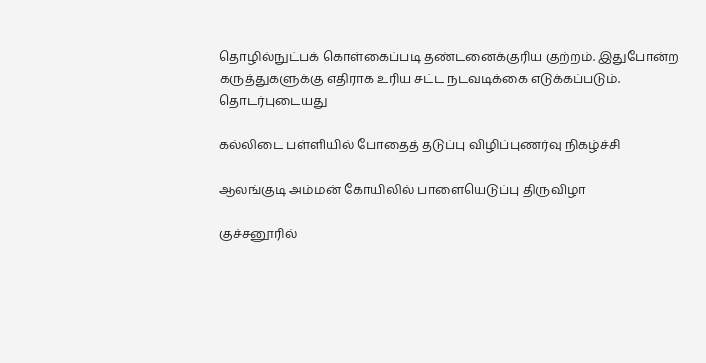தொழில்நுட்பக் கொள்கைப்படி தண்டனைக்குரிய குற்றம். இதுபோன்ற கருத்துகளுக்கு எதிராக உரிய சட்ட நடவடிக்கை எடுக்கப்படும்.
தொடர்புடையது

கல்லிடை பள்ளியில் போதைத் தடுப்பு விழிப்புணர்வு நிகழ்ச்சி

ஆலங்குடி அம்மன் கோயிலில் பாளையெடுப்பு திருவிழா

குச்சனூரில்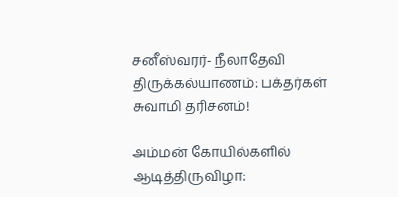சனீஸ்வரர்- நீலாதேவி திருக்கல்யாணம்: பக்தர்கள் சுவாமி தரிசனம்!

அம்மன் கோயில்களில் ஆடித்திருவிழா: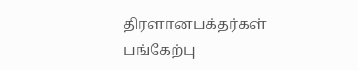திரளானபக்தர்கள் பங்கேற்பு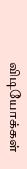விடியோக்கள்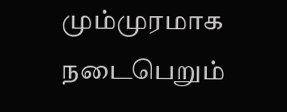மும்முரமாக நடைபெறும்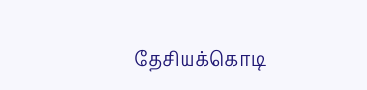தேசியக்கொடி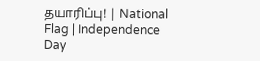தயாரிப்பு! | National Flag | Independence Day